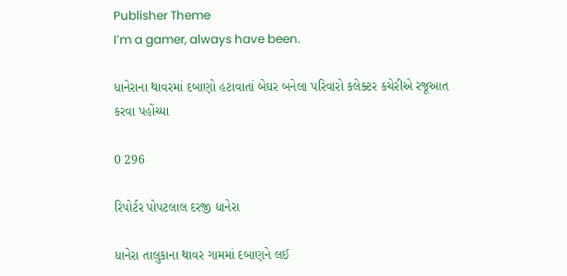Publisher Theme
I’m a gamer, always have been.

ધાનેરાના થાવરમાં દબાણો હટાવાતાં બેઘર બનેલા પરિવારો કલેક્ટર કચેરીએ રજૂઆત કરવા પહોંચ્યા

0 296

રિપોર્ટર પોપટલાલ દરજી ધાનેરા

ધાનેરા તાલુકાના થાવર ગામમાં દબાણને લઈ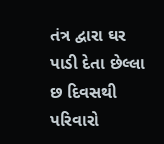તંત્ર દ્વારા ઘર પાડી દેતા છેલ્લા છ દિવસથી પરિવારો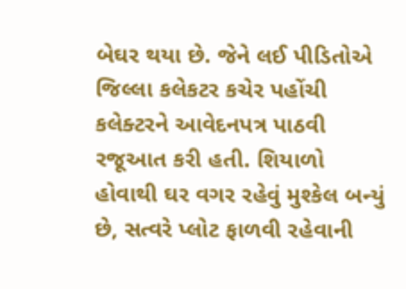બેઘર થયા છે. જેને લઈ પીડિતોએ જિલ્લા કલેકટર કચેર પહોંચી કલેક્ટરને આવેદનપત્ર પાઠવી રજૂઆત કરી હતી. શિયાળો હોવાથી ઘર વગર રહેવું મુશ્કેલ બન્યું છે, સત્વરે પ્લોટ ફાળવી રહેવાની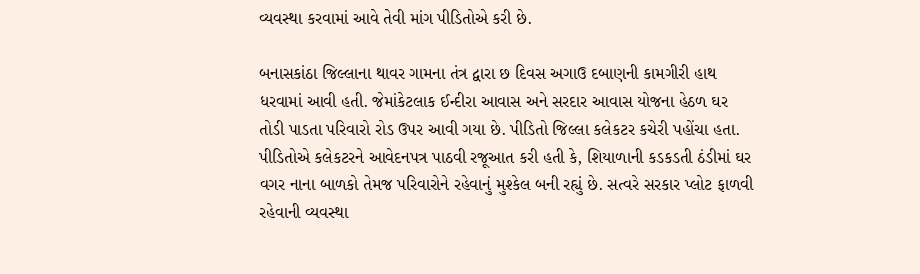વ્યવસ્થા કરવામાં આવે તેવી માંગ પીડિતોએ કરી છે.

બનાસકાંઠા જિલ્લાના થાવર ગામના તંત્ર દ્વારા છ દિવસ અગાઉ દબાણની કામગીરી હાથ ધરવામાં આવી હતી. જેમાંકેટલાક ઈન્દીરા આવાસ અને સરદાર આવાસ યોજના હેઠળ ઘર તોડી પાડતા પરિવારો રોડ ઉપર આવી ગયા છે. પીડિતો જિલ્લા કલેકટર કચેરી પહોંચા હતા. પીડિતોએ કલેકટરને આવેદનપત્ર પાઠવી રજૂઆત કરી હતી કે, શિયાળાની કડકડતી ઠંડીમાં ઘર વગર નાના બાળકો તેમજ પરિવારોને રહેવાનું મુશ્કેલ બની રહ્યું છે. સત્વરે સરકાર પ્લોટ ફાળવી રહેવાની વ્યવસ્થા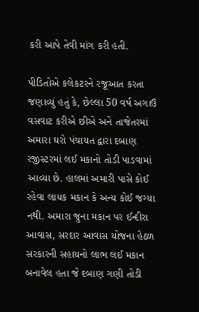કરી આપે તેવી માંગ કરી હતી.

પીડિતોએ કલેકટરને રજૂઆત કરતા જણાવ્યું હતું કે, છેલ્લા 50 વર્ષ અગાઉ વસવાટ કરીએ છીએ અને તાજેતરમાં અમારા ઘરો પંચાયત દ્વારા દબાણ રજીસ્ટરમાં લઈ મકાનો તોડી પાડવામાં આવ્યા છે. હાલમાં અમારી પાસે કોઈ રહેવા લાયક મકાન કે અન્ય કોઈ જગ્યા નથી. અમારા જુના મકાન પર ઈન્દીરા આવાસ, સરદાર આવાસ યોજના હેઠળ સરકારની સહાયનો લાભ લઈ મકાન બનાવેલ હતા જે દબાણ ગણી તોડી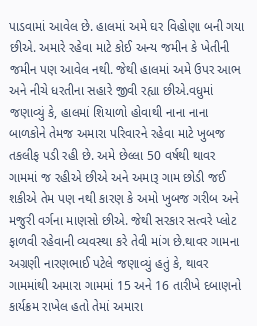પાડવામાં આવેલ છે. હાલમાં અમે ઘર વિહોણા બની ગયા છીએ. અમારે રહેવા માટે કોઈ અન્ય જમીન કે ખેતીની જમીન પણ આવેલ નથી. જેથી હાલમાં અમે ઉપર આભ અને નીચે ધરતીના સહારે જીવી રહ્યા છીએ.વધુમાં જણાવ્યું કે, હાલમાં શિયાળો હોવાથી નાના નાના બાળકોને તેમજ અમારા પરિવારને રહેવા માટે ખુબજ તકલીફ પડી રહી છે. અમે છેલ્લા 50 વર્ષથી થાવર ગામમાં જ રહીએ છીએ અને અમારૂ ગામ છોડી જઈ શકીએ તેમ પણ નથી કારણ કે અમો ખુબજ ગરીબ અને મજુરી વર્ગના માણસો છીએ. જેથી સરકાર સત્વરે પ્લોટ ફાળવી રહેવાની વ્યવસ્થા કરે તેવી માંગ છે.થાવર ગામના અગ્રણી નારણભાઈ પટેલે જણાવ્યું હતું કે, થાવર ગામમાંથી અમારા ગામમાં 15 અને 16 તારીખે દબાણનો કાર્યક્રમ રાખેલ હતો તેમાં અમારા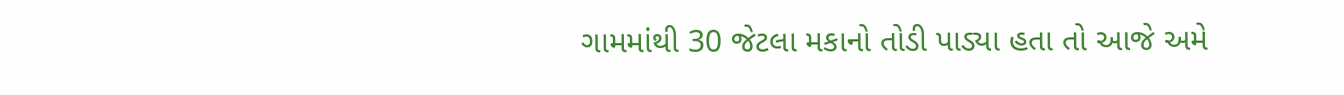ગામમાંથી 30 જેટલા મકાનો તોડી પાડ્યા હતા તો આજે અમે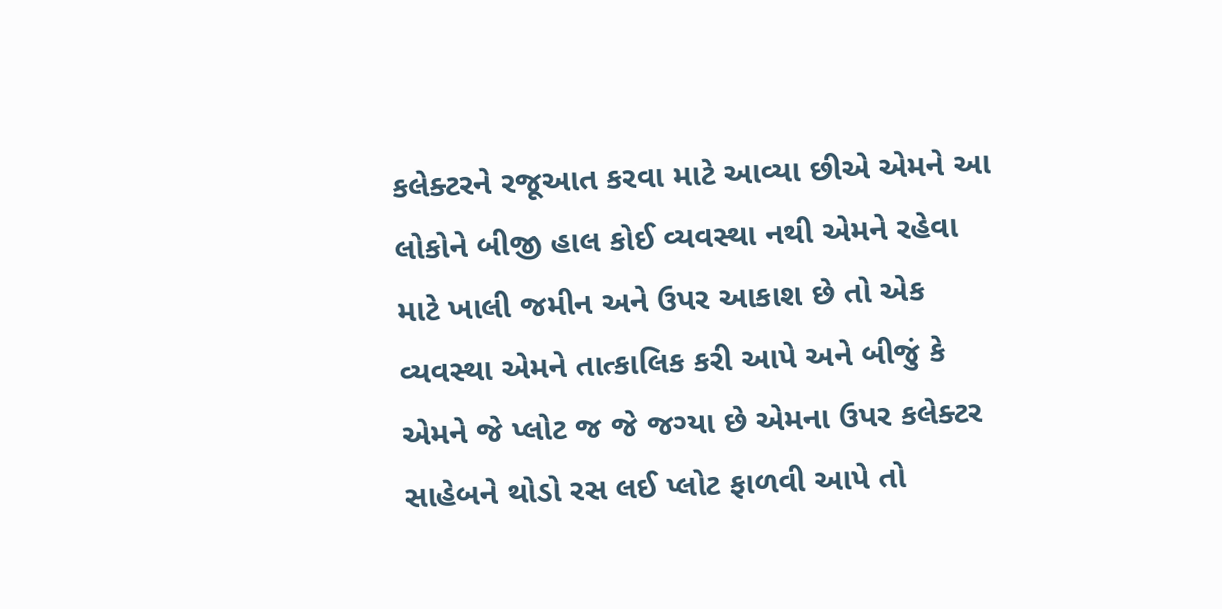કલેક્ટરને રજૂઆત કરવા માટે આવ્યા છીએ એમને આ લોકોને બીજી હાલ કોઈ વ્યવસ્થા નથી એમને રહેવા માટે ખાલી જમીન અને ઉપર આકાશ છે તો એક વ્યવસ્થા એમને તાત્કાલિક કરી આપે અને બીજું કે એમને જે પ્લોટ જ જે જગ્યા છે એમના ઉપર કલેક્ટર સાહેબને થોડો રસ લઈ પ્લોટ ફાળવી આપે તો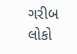ગરીબ લોકો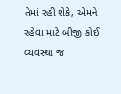તેમાં રહી શેકે, એમને રહેવા માટે બીજી કોઈ વ્યવસ્થા જ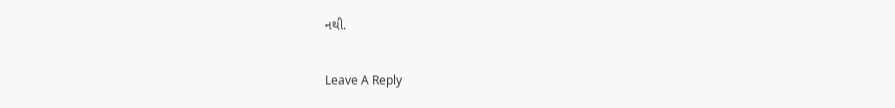નથી.

Leave A Reply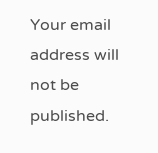Your email address will not be published.